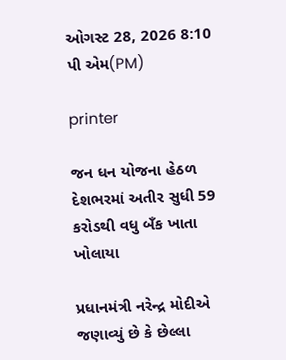ઓગસ્ટ 28, 2026 8:10 પી એમ(PM)

printer

જન ધન યોજના હેઠળ દેશભરમાં અતીર સુધી 59 કરોડથી વધુ બઁક ખાતા ખોલાયા

પ્રધાનમંત્રી નરેન્દ્ર મોદીએ જણાવ્યું છે કે છેલ્લા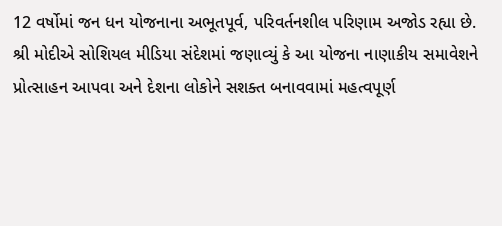12 વર્ષોમાં જન ધન યોજનાના અભૂતપૂર્વ, પરિવર્તનશીલ પરિણામ અજોડ રહ્યા છે. શ્રી મોદીએ સોશિયલ મીડિયા સંદેશમાં જણાવ્યું કે આ યોજના નાણાકીય સમાવેશને પ્રોત્સાહન આપવા અને દેશના લોકોને સશક્ત બનાવવામાં મહત્વપૂર્ણ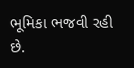ભૂમિકા ભજવી રહી છે.